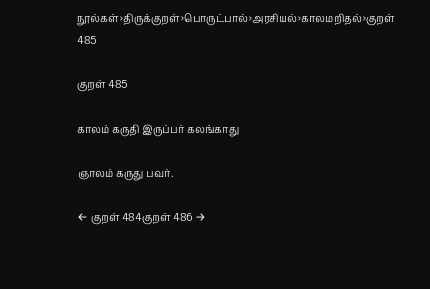நூல்கள்›திருக்குறள்›பொருட்பால்›அரசியல்›காலமறிதல்›குறள் 485

குறள் 485

காலம் கருதி இருப்பர் கலங்காது

ஞாலம் கருது பவர்.

← குறள் 484குறள் 486 →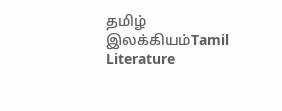தமிழ் இலக்கியம்Tamil Literature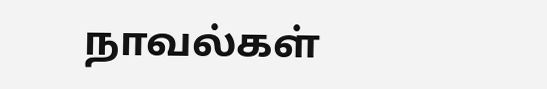நாவல்கள்